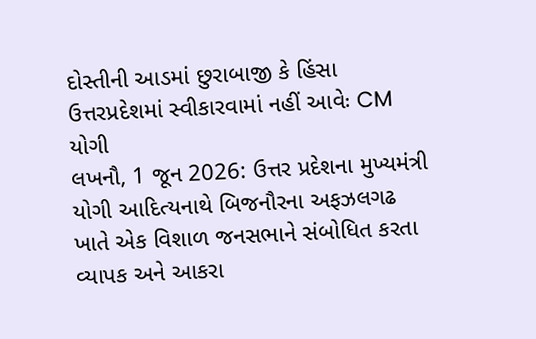દોસ્તીની આડમાં છુરાબાજી કે હિંસા ઉત્તરપ્રદેશમાં સ્વીકારવામાં નહીં આવેઃ CM યોગી
લખનૌ, 1 જૂન 2026: ઉત્તર પ્રદેશના મુખ્યમંત્રી યોગી આદિત્યનાથે બિજનૌરના અફઝલગઢ ખાતે એક વિશાળ જનસભાને સંબોધિત કરતા વ્યાપક અને આકરા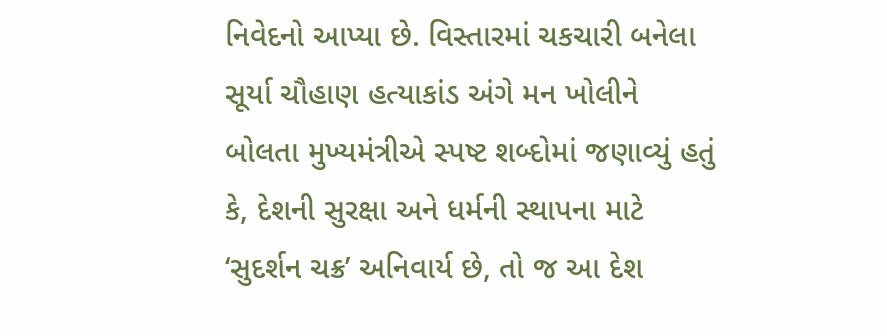નિવેદનો આપ્યા છે. વિસ્તારમાં ચકચારી બનેલા સૂર્યા ચૌહાણ હત્યાકાંડ અંગે મન ખોલીને બોલતા મુખ્યમંત્રીએ સ્પષ્ટ શબ્દોમાં જણાવ્યું હતું કે, દેશની સુરક્ષા અને ધર્મની સ્થાપના માટે ‘સુદર્શન ચક્ર’ અનિવાર્ય છે, તો જ આ દેશ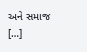અને સમાજ […]